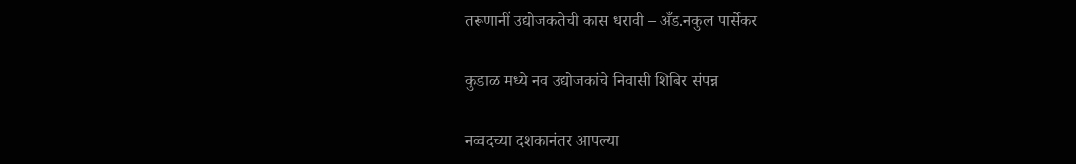तरूणानीं उद्योजकतेची कास धरावी – अँड.नकुल पार्सेकर

कुडाळ मध्ये नव उद्योजकांचे निवासी शिबिर संपन्न

नव्वदच्या दशकानंतर आपल्या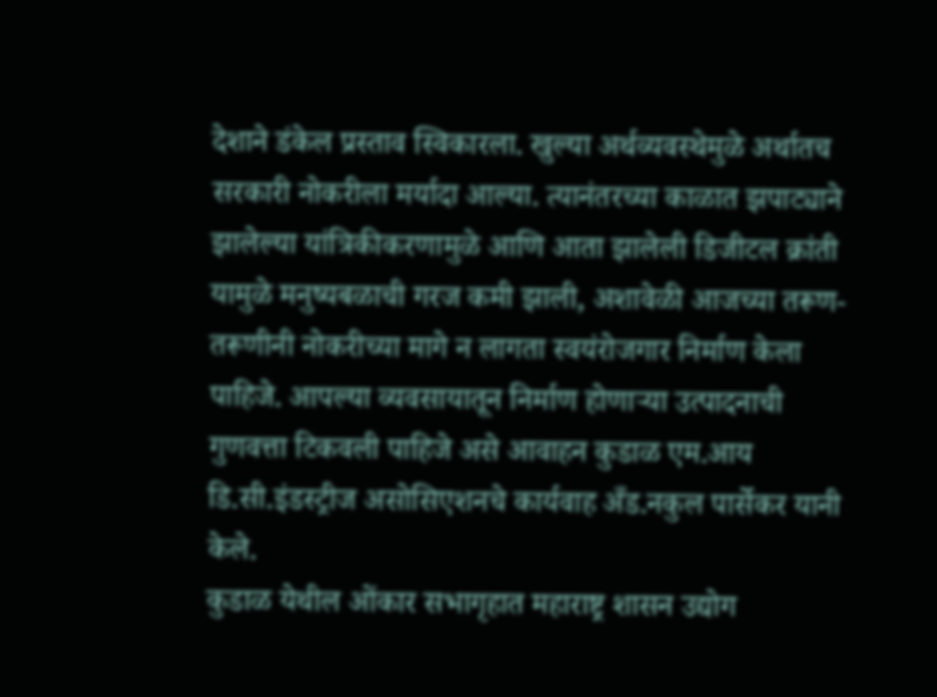देशाने डंकेल प्रस्ताव स्विकारला. खुल्या अर्थव्यवस्थेमुळे अर्थातच सरकारी नोकरीला मर्यादा आल्या. त्यानंतरच्या काळात झपाट्याने झालेल्या यांत्रिकीकरणामुळे आणि आता झालेली डिजीटल क्रांती यामुळे मनुष्यबळाची गरज कमी झाली, अशावेळी आजच्या तरूण- तरूणीनी नोकरीच्या मागे न लागता स्वयंरोजगार निर्माण केला पाहिजे. आपल्या व्यवसायातून निर्माण होणाऱ्या उत्पादनाची गुणवत्ता टिकवली पाहिजे असे आवाहन कुडाळ एम.आय डि.सी.इंडस्ट्रीज असोसिएशनचे कार्यवाह अँड.नकुल पार्सेकर यानी केले.
कुडाळ येथील ओंकार सभागृहात महाराष्ट्र शासन उद्योग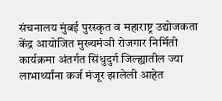संचनालय मुंबई पुरस्कृत व महाराष्ट्र उद्योजकता केंद्र आयोजित मुख्यमंञी रोजगार निर्मिती कार्यक्रमा अंतर्गत सिंधुदुर्ग जिल्ह्यातील ज्या लाभार्थ्यांना कर्ज मंजूर झालेली आहेत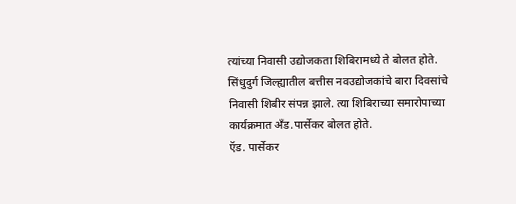त्यांच्या निवासी उद्योजकता शिबिरामध्ये ते बोलत होते.
सिंधुदुर्ग जिल्ह्यातील बत्तीस नवउद्योजकांचे बारा दिवसांचे निवासी शिबीर संपन्न झाले. त्या शिबिराच्या समारोपाच्या कार्यक्रमात अँड.पार्सेकर बोलत होते.
ऍड. पार्सेकर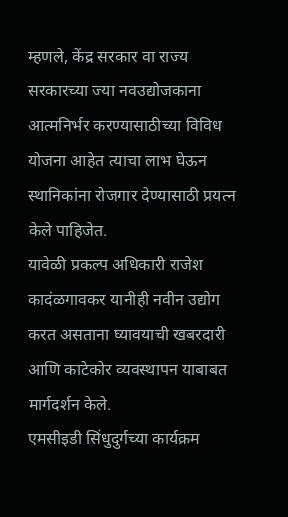म्हणले, केंद्र सरकार वा राज्य सरकारच्या ज्या नवउद्योजकाना आत्मनिर्भर करण्यासाठीच्या विविध योजना आहेत त्याचा लाभ घेऊन स्थानिकांना रोजगार देण्यासाठी प्रयत्न केले पाहिजेत.
यावेळी प्रकल्प अधिकारी राजेश कादंळगावकर यानीही नवीन उद्योग करत असताना घ्यावयाची खबरदारी आणि काटेकोर व्यवस्थापन याबाबत मार्गदर्शन केले.
एमसीइडी सिंधुदुर्गच्या कार्यक्रम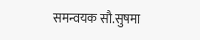समन्वयक सौ.सुषमा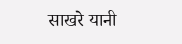साखरे यानी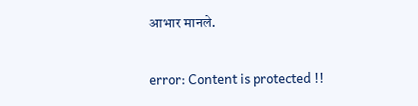आभार मानले.

error: Content is protected !!